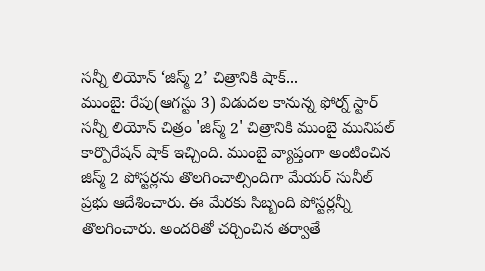సన్నీ లియోన్ ‘జిస్మ్ 2’ చిత్రానికి షాక్...
ముంబై: రేపు(ఆగస్టు 3) విడుదల కానున్న ఫోర్న్ స్టార్ సన్నీ లియోన్ చిత్రం 'జిస్మ్ 2' చిత్రానికి ముంబై మునిపల్ కార్పొరేషన్ షాక్ ఇచ్చింది. ముంబై వ్యాప్తంగా అంటించిన జిస్మ్ 2 పోస్టర్లను తొలగించాల్సిందిగా మేయర్ సునీల్ ప్రభు ఆదేశించారు. ఈ మేరకు సిబ్బంది పోస్టర్లన్నీ తొలగించారు. అందరితో చర్చించిన తర్వాతే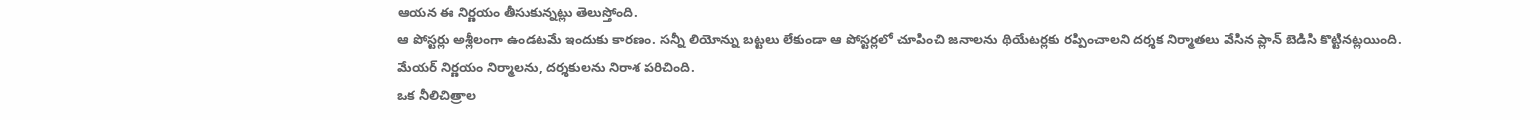ఆయన ఈ నిర్ణయం తీసుకున్నట్లు తెలుస్తోంది.
ఆ పోస్టర్లు అశ్లీలంగా ఉండటమే ఇందుకు కారణం. సన్నీ లియోన్ను బట్టలు లేకుండా ఆ పోస్టర్లలో చూపించి జనాలను థియేటర్లకు రప్పించాలని దర్శక నిర్మాతలు వేసిన ప్లాన్ బెడిసి కొట్టినట్లయింది. మేయర్ నిర్ణయం నిర్మాలను, దర్శకులను నిరాశ పరిచింది.
ఒక నీలిచిత్రాల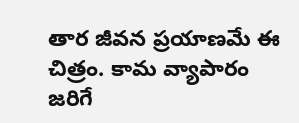తార జీవన ప్రయాణమే ఈ చిత్రం. కామ వ్యాపారం జరిగే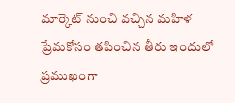మార్కెట్ నుంచి వచ్చిన మహిళ ప్రేమకోసం తపించిన తీరు ఇందులో ప్రముఖంగా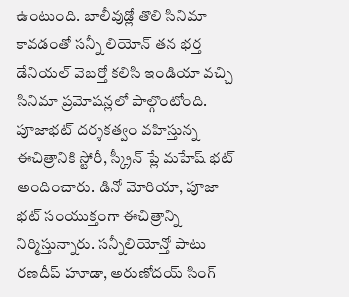ఉంటుంది. బాలీవుడ్లో తొలి సినిమా కావడంతో సన్నీ లియోన్ తన భర్త డేనియల్ వెబర్తో కలిసి ఇండియా వచ్చి సినిమా ప్రమోషన్లలో పాల్గొంటోంది.
పూజాభట్ దర్శకత్వం వహిస్తున్న ఈచిత్రానికి స్టోరీ, స్క్రీన్ ప్లే మహేష్ భట్ అందించారు. డినో మోరియా, పూజా భట్ సంయుక్తంగా ఈచిత్రాన్ని నిర్మిస్తున్నారు. సన్నీలియోన్తో పాటు రణదీప్ హూడా, అరుణోదయ్ సింగ్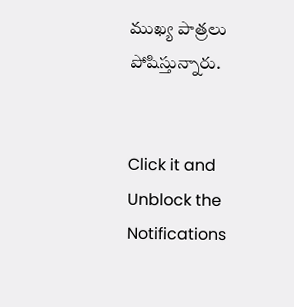ముఖ్య పాత్రలు పోషిస్తున్నారు.


Click it and Unblock the Notifications